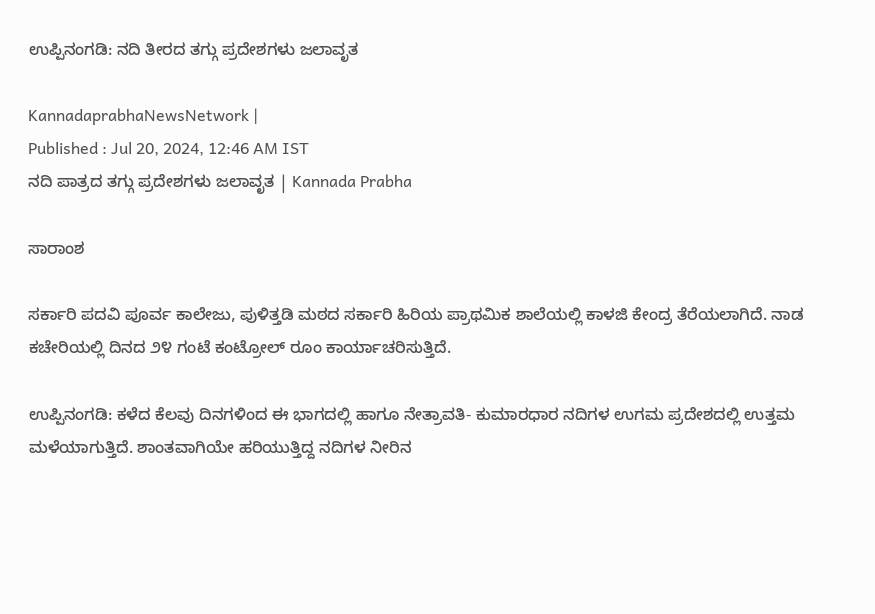ಉಪ್ಪಿನಂಗಡಿ: ನದಿ ತೀರದ ತಗ್ಗು ಪ್ರದೇಶಗಳು ಜಲಾವೃತ

KannadaprabhaNewsNetwork |
Published : Jul 20, 2024, 12:46 AM IST
ನದಿ ಪಾತ್ರದ ತಗ್ಗು ಪ್ರದೇಶಗಳು ಜಲಾವೃತ | Kannada Prabha

ಸಾರಾಂಶ

ಸರ್ಕಾರಿ ಪದವಿ ಪೂರ್ವ ಕಾಲೇಜು, ಪುಳಿತ್ತಡಿ ಮಠದ ಸರ್ಕಾರಿ ಹಿರಿಯ ಪ್ರಾಥಮಿಕ ಶಾಲೆಯಲ್ಲಿ ಕಾಳಜಿ ಕೇಂದ್ರ ತೆರೆಯಲಾಗಿದೆ. ನಾಡ ಕಚೇರಿಯಲ್ಲಿ ದಿನದ ೨೪ ಗಂಟೆ ಕಂಟ್ರೋಲ್ ರೂಂ ಕಾರ್ಯಾಚರಿಸುತ್ತಿದೆ.

ಉಪ್ಪಿನಂಗಡಿ: ಕಳೆದ ಕೆಲವು ದಿನಗಳಿಂದ ಈ ಭಾಗದಲ್ಲಿ ಹಾಗೂ ನೇತ್ರಾವತಿ- ಕುಮಾರಧಾರ ನದಿಗಳ ಉಗಮ ಪ್ರದೇಶದಲ್ಲಿ ಉತ್ತಮ ಮಳೆಯಾಗುತ್ತಿದೆ. ಶಾಂತವಾಗಿಯೇ ಹರಿಯುತ್ತಿದ್ದ ನದಿಗಳ ನೀರಿನ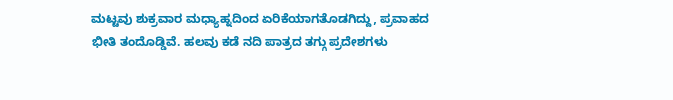ಮಟ್ಟವು ಶುಕ್ರವಾರ ಮಧ್ಯಾಹ್ನದಿಂದ ಏರಿಕೆಯಾಗತೊಡಗಿದ್ದು, ಪ್ರವಾಹದ ಭೀತಿ ತಂದೊಡ್ಡಿವೆ. ಹಲವು ಕಡೆ ನದಿ ಪಾತ್ರದ ತಗ್ಗು ಪ್ರದೇಶಗಳು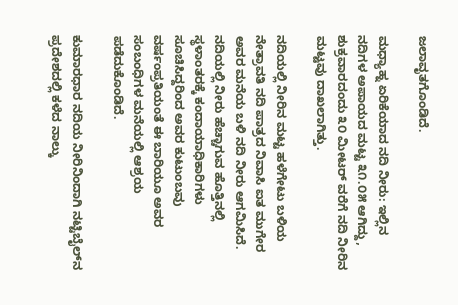ಜಲಾವೃತಗೊಂಡಿದೆ.

ಮಧ್ಯಾಹ್ನ ಏರಿಕೆಯಾದ ನದಿ ನೀರು: ಇಲ್ಲಿನ ನದಿಗಳ ಅಪಾಯದ ಮಟ್ಟ ೩೧.೦೫ ಆಗಿದ್ದು, ಶುಕ್ರವಾರದಂದು ೩೦ ಮೀಟರ್ ವರೆಗೆ ನದಿ ನೀರಿನ ಮಟ್ಟವು ದಾಖಲಾಗಿತ್ತು.

ನದಿಯಲ್ಲಿ ನೀರಿನ ಮಟ್ಟ ಹಳೆಗೇಟು ಬಳಿಯ ನೇತ್ರಾವತಿ ನದಿ ಪಾತ್ರದ ನಿವಾಸಿ ಐತ ಮುಗೇರ ಅವರ ಮನೆಯ ಬಳಿ ನದಿ ನೀರು ಆಗಮಿಸಿದೆ. ನದಿಯಲ್ಲಿ ನೀರು ಹೆಚ್ಚಾಗುವ ಹೊತ್ತಿನಲ್ಲಿ ಸ್ಥಳಾಂತರಕ್ಕೆ ಕಂದಾಯಾಧಿಕಾರಿಗಳು ಸೂಚಿಸಿದ್ದರಿಂದ ಅವರ ಕುಟುಂಬವು ವರ್ಷಂಪ್ರತಿಯಂತೆ ಈ ಬಾರಿಯೂ ಅವರ ಸಂಬಂಧಿಗಳ ಮನೆಯಲ್ಲಿ ಆಶ್ರಯ ಪಡೆದುಕೊಂಡಿದೆ.

ಕುಮಾರಧಾರ ನದಿಯ ನೀರಿನಿಂದಾಗಿ ನಟ್ಟಿಬೈಲ್‌ನ ಪ್ರದೇಶದಲ್ಲಿ ಕಳೆದ ನಾಲ್ಕು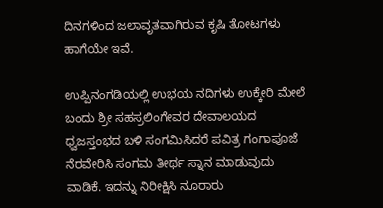ದಿನಗಳಿಂದ ಜಲಾವೃತವಾಗಿರುವ ಕೃಷಿ ತೋಟಗಳು ಹಾಗೆಯೇ ಇವೆ.

ಉಪ್ಪಿನಂಗಡಿಯಲ್ಲಿ ಉಭಯ ನದಿಗಳು ಉಕ್ಕೇರಿ ಮೇಲೆ ಬಂದು ಶ್ರೀ ಸಹಸ್ರಲಿಂಗೇವರ ದೇವಾಲಯದ ಧ್ವಜಸ್ತಂಭದ ಬಳಿ ಸಂಗಮಿಸಿದರೆ ಪವಿತ್ರ ಗಂಗಾಪೂಜೆ ನೆರವೇರಿಸಿ ಸಂಗಮ ತೀರ್ಥ ಸ್ನಾನ ಮಾಡುವುದು ವಾಡಿಕೆ. ಇದನ್ನು ನಿರೀಕ್ಷಿಸಿ ನೂರಾರು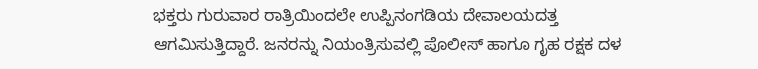ಭಕ್ತರು ಗುರುವಾರ ರಾತ್ರಿಯಿಂದಲೇ ಉಪ್ಪಿನಂಗಡಿಯ ದೇವಾಲಯದತ್ತ ಆಗಮಿಸುತ್ತಿದ್ದಾರೆ. ಜನರನ್ನು ನಿಯಂತ್ರಿಸುವಲ್ಲಿ ಪೊಲೀಸ್ ಹಾಗೂ ಗೃಹ ರಕ್ಷಕ ದಳ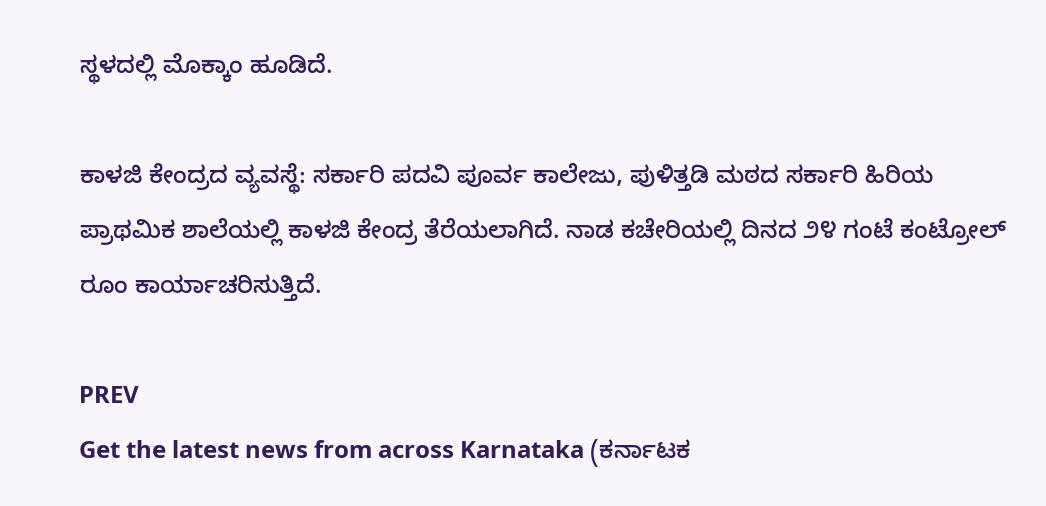ಸ್ಥಳದಲ್ಲಿ ಮೊಕ್ಕಾಂ ಹೂಡಿದೆ.

ಕಾಳಜಿ ಕೇಂದ್ರದ ವ್ಯವಸ್ಥೆ: ಸರ್ಕಾರಿ ಪದವಿ ಪೂರ್ವ ಕಾಲೇಜು, ಪುಳಿತ್ತಡಿ ಮಠದ ಸರ್ಕಾರಿ ಹಿರಿಯ ಪ್ರಾಥಮಿಕ ಶಾಲೆಯಲ್ಲಿ ಕಾಳಜಿ ಕೇಂದ್ರ ತೆರೆಯಲಾಗಿದೆ. ನಾಡ ಕಚೇರಿಯಲ್ಲಿ ದಿನದ ೨೪ ಗಂಟೆ ಕಂಟ್ರೋಲ್ ರೂಂ ಕಾರ್ಯಾಚರಿಸುತ್ತಿದೆ.

PREV
Get the latest news from across Karnataka (ಕರ್ನಾಟಕ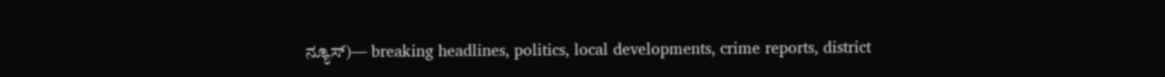ನ್ಯೂಸ್)— breaking headlines, politics, local developments, crime reports, district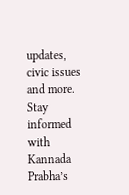updates, civic issues and more. Stay informed with Kannada Prabha’s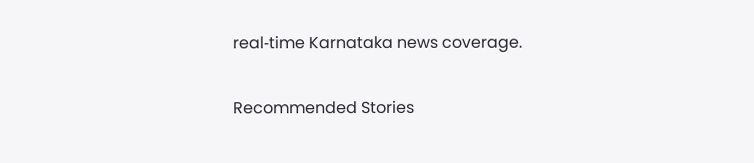real‑time Karnataka news coverage.

Recommended Stories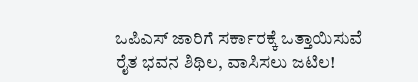ಒಪಿಎಸ್‌ ಜಾರಿಗೆ ಸರ್ಕಾರಕ್ಕೆ ಒತ್ತಾಯಿಸುವೆ
ರೈತ ಭವನ ಶಿಥಿಲ, ವಾಸಿಸಲು ಜಟಿಲ!